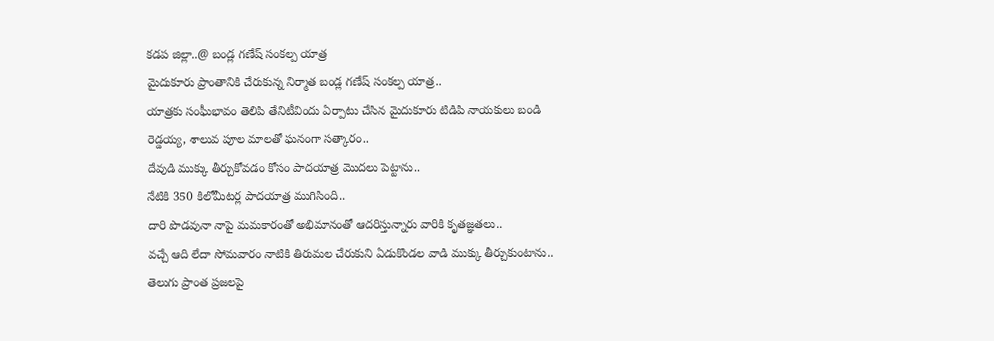కడప జిల్లా..@ బండ్ల గణేష్ సంకల్ప యాత్ర
మైదుకూరు ప్రాంతానికి చేరుకున్న నిర్మాత బండ్ల గణేష్ సంకల్ప యాత్ర..
యాత్రకు సంఘీభావం తెలిపి తేనిటీవిందు ఏర్పాటు చేసిన మైదుకూరు టిడిపి నాయకులు బండి రెడ్డయ్య, శాలువ పూల మాలతో ఘనంగా సత్కారం..
దేవుడి ముక్కు తీర్చుకోవడం కోసం పాదయాత్ర మొదలు పెట్టాను..
నేటికి 350 కిలోమీటర్ల పాదయాత్ర ముగిసింది..
దారి పొడవునా నాపై మమకారంతో అభిమానంతో ఆదరిస్తున్నారు వారికి కృతజ్ఞతలు..
వచ్చే ఆది లేదా సోమవారం నాటికి తిరుమల చేరుకుని ఏడుకొండల వాడి ముక్కు తీర్చుకుంటాను..
తెలుగు ప్రాంత ప్రజలపై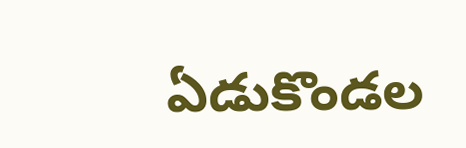ఏడుకొండల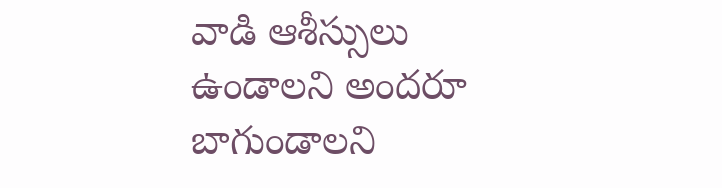వాడి ఆశీస్సులు ఉండాలని అందరూ బాగుండాలని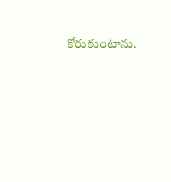కోరుకుంటాను.